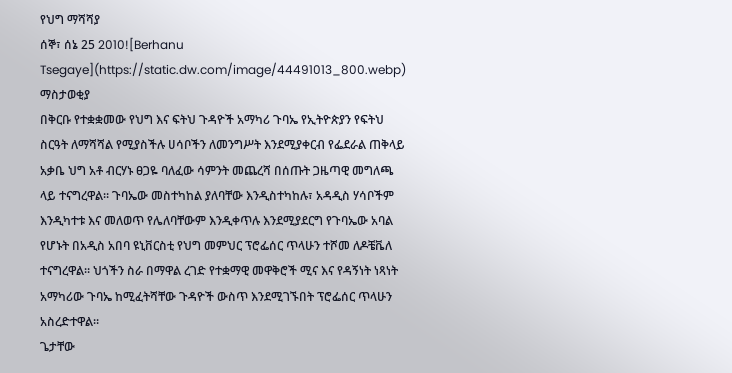የህግ ማሻሻያ
ሰኞ፣ ሰኔ 25 2010![Berhanu Tsegaye](https://static.dw.com/image/44491013_800.webp)
ማስታወቂያ
በቅርቡ የተቋቋመው የህግ እና ፍትህ ጉዳዮች አማካሪ ጉባኤ የኢትዮጵያን የፍትህ ስርዓት ለማሻሻል የሚያስችሉ ሀሳቦችን ለመንግሥት እንደሚያቀርብ የፌደራል ጠቅላይ አቃቤ ህግ አቶ ብርሃኑ ፀጋዬ ባለፈው ሳምንት መጨረሻ በሰጡት ጋዜጣዊ መግለጫ ላይ ተናግረዋል። ጉባኤው መስተካከል ያለባቸው እንዲስተካከሉ፣ አዳዲስ ሃሳቦችም እንዲካተቱ እና መለወጥ የሌለባቸውም እንዲቀጥሉ እንደሚያደርግ የጉባኤው አባል የሆኑት በአዲስ አበባ ዩኒቨርስቲ የህግ መምህር ፕሮፌሰር ጥላሁን ተሾመ ለዶቼቬለ ተናግረዋል። ህጎችን ስራ በማዋል ረገድ የተቋማዊ መዋቅሮች ሚና እና የዳኝነት ነጻነት አማካሪው ጉባኤ ከሚፈትሻቸው ጉዳዮች ውስጥ እንደሚገኙበት ፕሮፌሰር ጥላሁን አስረድተዋል።
ጌታቸው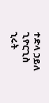ተድላ ኃይለ ጊዮርጊስ
ኂሩት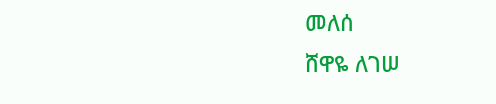መለሰ
ሸዋዬ ለገሠ